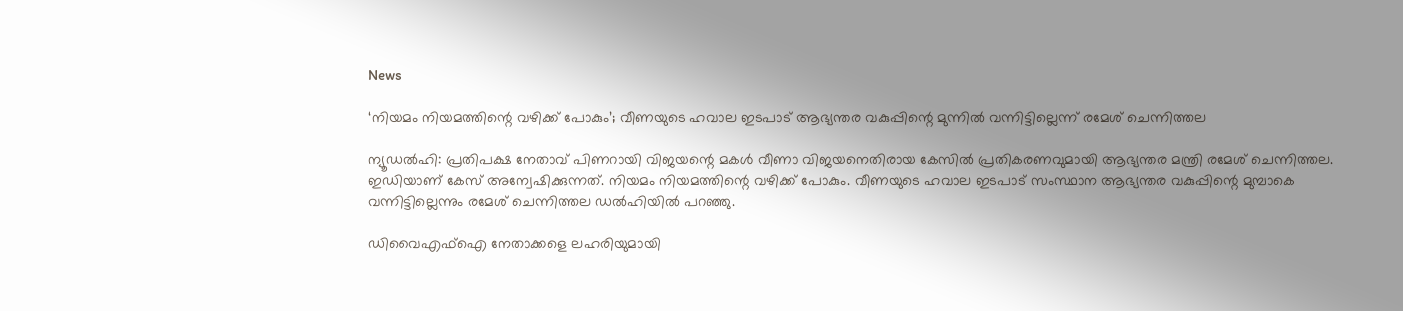News

‘നിയമം നിയമത്തിന്റെ വഴിക്ക് പോകും’; വീണയുടെ ഹവാല ഇടപാട് ആഭ്യന്തര വകുപ്പിന്റെ മുന്നിൽ വന്നിട്ടില്ലെന്ന് രമേശ് ചെന്നിത്തല

ന്യൂഡൽഹി: പ്രതിപക്ഷ നേതാവ് പിണറായി വിജയന്റെ മകൾ വീണാ വിജയനെതിരായ കേസിൽ പ്രതികരണവുമായി ആഭ്യന്തര മന്ത്രി രമേശ് ചെന്നിത്തല. ഇഡിയാണ് കേസ് അന്വേഷിക്കുന്നത്. നിയമം നിയമത്തിന്റെ വഴിക്ക് പോകും. വീണയുടെ ഹവാല ഇടപാട് സംസ്ഥാന ആഭ്യന്തര വകുപ്പിന്റെ മുമ്പാകെ വന്നിട്ടില്ലെന്നും രമേശ് ചെന്നിത്തല ഡൽഹിയിൽ പറഞ്ഞു.

ഡിവൈഎഫ്‌ഐ നേതാക്കളെ ലഹരിയുമായി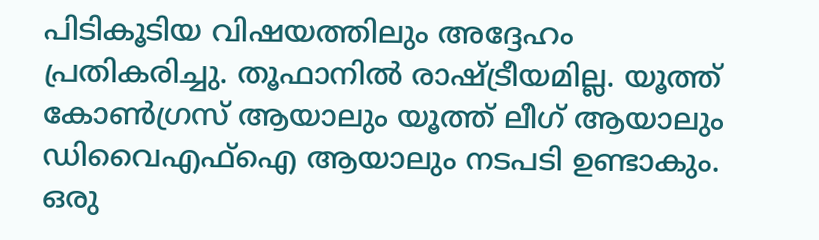പിടികൂടിയ വിഷയത്തിലും അദ്ദേഹം പ്രതികരിച്ചു. തൂഫാനിൽ രാഷ്‌ട്രീയമില്ല. യൂത്ത് കോൺഗ്രസ് ആയാലും യൂത്ത് ലീഗ് ആയാലും ഡിവൈഎഫ്‌ഐ ആയാലും നടപടി ഉണ്ടാകും. ഒരു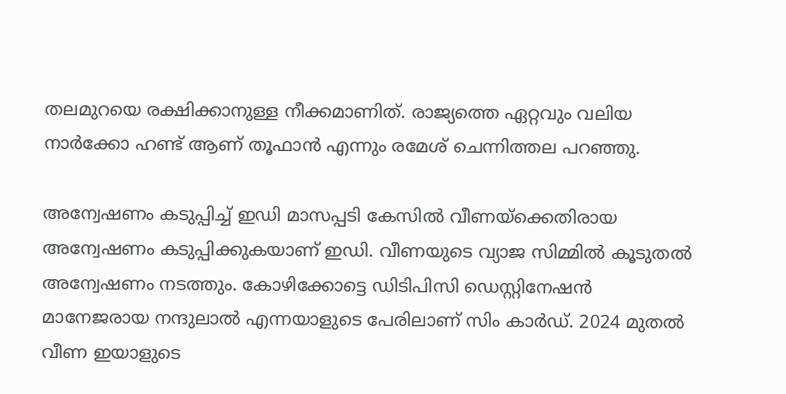തലമുറയെ രക്ഷിക്കാനുള്ള നീക്കമാണിത്. രാജ്യത്തെ ഏറ്റവും വലിയ നാർക്കോ ഹണ്ട് ആണ് തൂഫാൻ എന്നും രമേശ് ചെന്നിത്തല പറഞ്ഞു.

അന്വേഷണം കടുപ്പിച്ച് ഇഡി മാസപ്പടി കേസിൽ വീണയ്‌ക്കെതിരായ അന്വേഷണം കടുപ്പിക്കുകയാണ് ഇഡി. വീണയുടെ വ്യാജ സിമ്മിൽ കൂടുതൽ അന്വേഷണം നടത്തും. കോഴിക്കോട്ടെ ഡിടിപിസി ഡെസ്റ്റിനേഷൻ മാനേജരായ നന്ദുലാൽ എന്നയാളുടെ പേരിലാണ് സിം കാർഡ്. 2024 മുതൽ വീണ ഇയാളുടെ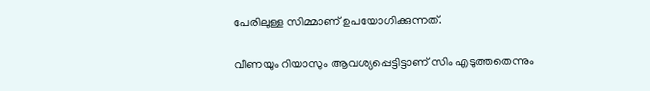പേരിലുള്ള സിമ്മാണ് ഉപയോഗിക്കുന്നത്.

വീണയും റിയാസും ആവശ്യപ്പെട്ടിട്ടാണ് സിം എടുത്തതെന്നും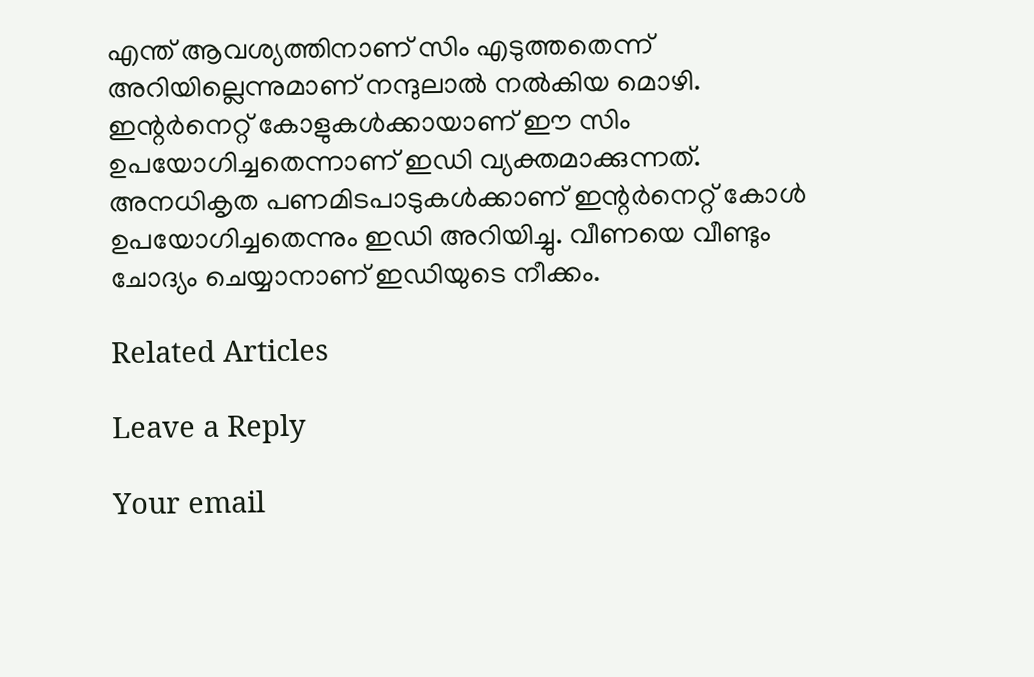എന്ത് ആവശ്യത്തിനാണ് സിം എടുത്തതെന്ന് അറിയില്ലെന്നുമാണ് നന്ദുലാൽ നൽകിയ മൊഴി. ഇന്റർനെറ്റ് കോളുകൾക്കായാണ് ഈ സിം ഉപയോഗിച്ചതെന്നാണ് ഇഡി വ്യക്തമാക്കുന്നത്. അനധികൃത പണമിടപാടുകൾക്കാണ് ഇന്റർനെറ്റ് കോൾ ഉപയോഗിച്ചതെന്നും ഇഡി അറിയിച്ചു. വീണയെ വീണ്ടും ചോദ്യം ചെയ്യാനാണ് ഇഡിയുടെ നീക്കം.

Related Articles

Leave a Reply

Your email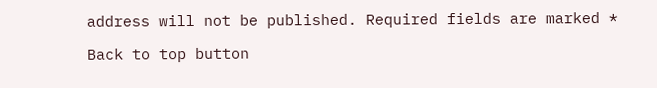address will not be published. Required fields are marked *

Back to top button